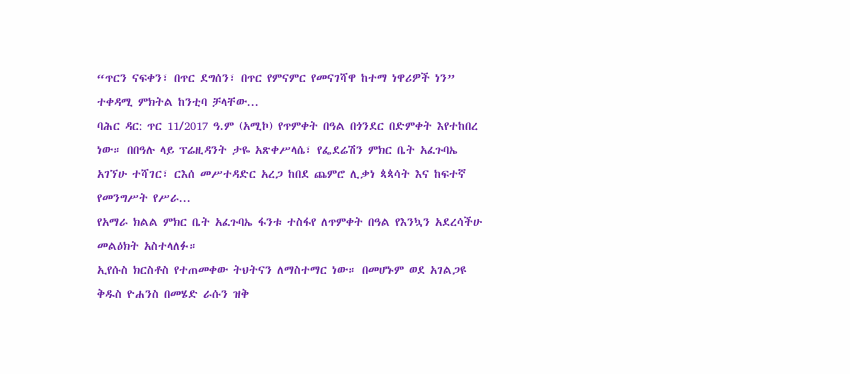“ጥርን ናፍቀን፣ በጥር ደግሰን፣ በጥር የምናምር የመናገሻዋ ከተማ ነዋሪዎች ነን” ተቀዳሚ ምክትል ከንቲባ ቻላቸው...
ባሕር ዳር: ጥር 11/2017 ዓ.ም (አሚኮ) የጥምቀት በዓል በጎንደር በድምቀት እየተከበረ ነው። በበዓሉ ላይ ፕሬዚዳንት ታዬ አጽቀሥላሴ፣ የፌደሬሽን ምክር ቤት አፈጉባኤ አገኘሁ ተሻገር፣ ርእሰ መሥተዳድር አረጋ ከበደ ጨምሮ ሊቃነ ጳጳሳት እና ከፍተኛ የመንግሥት የሥራ...
የአማራ ክልል ምክር ቤት አፈጉባኤ ፋንቱ ተስፋየ ለጥምቀት በዓል የእንኳን አደረሳችሁ መልዕክት አስተላለፉ።
ኢየሱስ ክርስቶስ የተጠመቀው ትህትናን ለማስተማር ነው። በመሆኑም ወደ አገልጋዩ ቅዱስ ዮሐንስ በመሄድ ራሱን ዝቅ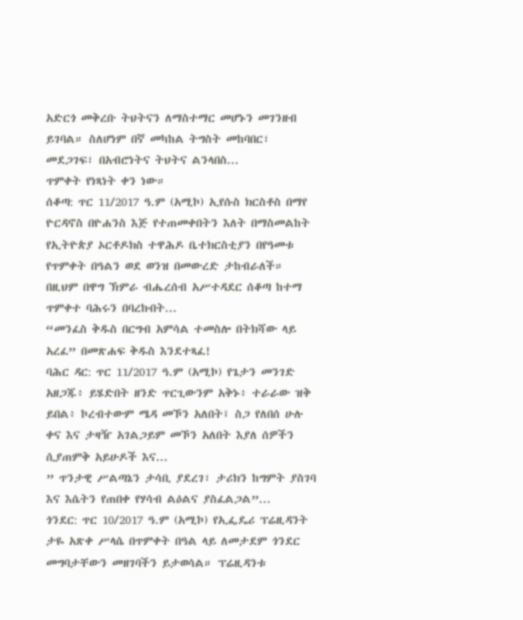አድርጎ መቅረቡ ትህትናን ለማስተማር መሆኑን መገንዘብ ይገባል። ስለሆነም በኛ መካከል ትግስት መከባበር፣ መደጋገፍ፣ በአብሮነትና ትህትና ልንላበስ...
ጥምቀት የነጻነት ቀን ነው።
ሰቆጣ: ጥር 11/2017 ዓ.ም (አሚኮ) ኢየሱስ ክርስቶስ በማየ ዮርዳኖስ በዮሐንስ እጅ የተጠመቀበትን እለት በማስመልከት የኢትዮጵያ ኦርቶዶክስ ተዋሕዶ ቤተክርስቲያን በየዓመቱ የጥምቀት በዓልን ወደ ወንዝ በመውረድ ታከብራለች።
በዚህም በዋግ ኽምራ ብሔረሰብ አሥተዳደር ሰቆጣ ከተማ ጥምቀተ ባሕሩን በባረኩበት...
“መንፈስ ቅዱስ በርግብ አምሳል ተመስሎ በትክሻው ላይ አረፈ” በመጽሐፍ ቅዱስ እንደተጻፈ!
ባሕር ዳር: ጥር 11/2017 ዓ.ም (አሚኮ) የጌታን መንገድ አዘጋጁ፥ ይሄድበት ዘንድ ጥርጊውንም አቅኑ፥ ተራራው ዝቅ ይበል፥ ኮረብተውም ሜዳ መኾን አለበት፤ ስጋ የለበሰ ሁሉ ቀና እና ታዛዥ አገልጋይም መኾን አለበት እያለ ሰዎችን ሲያጠምቅ አይሁዶች እና...
” ጥንታዊ ሥልጣኔን ታሳቢ ያደረገ፣ ታሪክን ከግምት ያስገባ እና እሴትን የጠበቀ የሃሳብ ልዕልና ያስፈልጋል”...
ጎንደር: ጥር 10/2017 ዓ.ም (አሚኮ) የኢፌዴሪ ፕሬዚዳንት ታዬ አጽቀ ሥላሴ በጥምቀት በዓል ላይ ለመታደም ጎንደር መግባታቸውን መዘገባችን ይታወሳል። ፕሬዚዳንቱ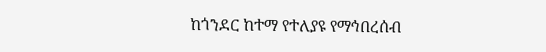ከጎንደር ከተማ የተለያዩ የማኅበረሰብ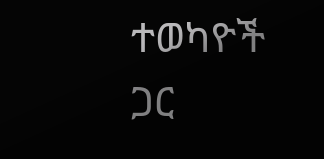ተወካዮች ጋር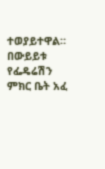ተወያይተዋል።
በውይይቱ የፌዴሬሽን ምክር ቤት አፈ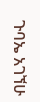ጉባኤ አገኘሁ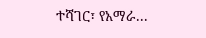ተሻገር፣ የአማራ...